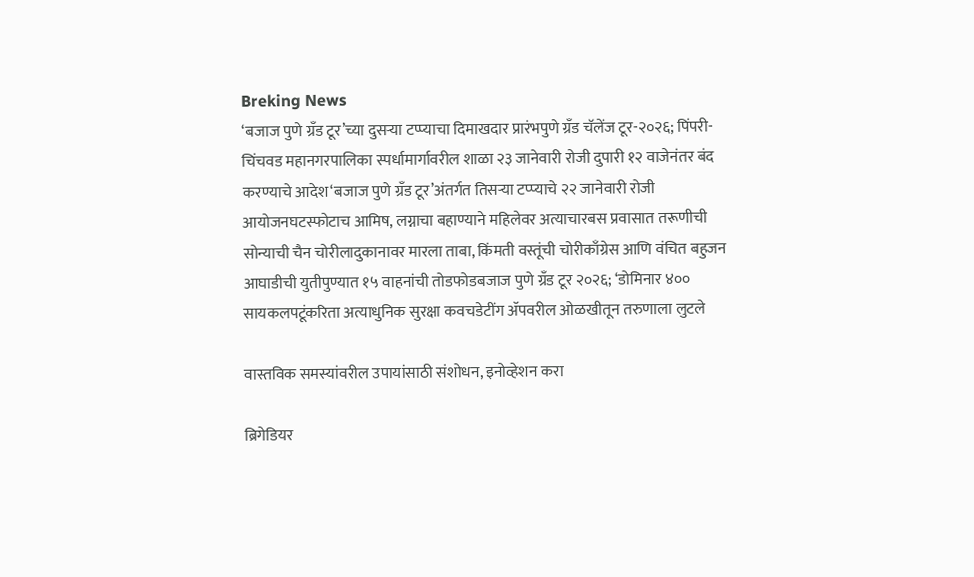Breking News
‘बजाज पुणे ग्रँड टूर’च्या दुसऱ्या टप्प्याचा दिमाखदार प्रारंभपुणे ग्रँड चॅलेंज टूर-२०२६; पिंपरी-चिंचवड महानगरपालिका स्पर्धामार्गावरील शाळा २३ जानेवारी रोजी दुपारी १२ वाजेनंतर बंद करण्याचे आदेश‘बजाज पुणे ग्रँड टूर’अंतर्गत तिसऱ्या टप्प्याचे २२ जानेवारी रोजी आयोजनघटस्फोटाच आमिष, लग्नाचा बहाण्याने महिलेवर अत्याचारबस प्रवासात तरूणीची सोन्याची चैन चोरीलादुकानावर मारला ताबा, किंमती वस्तूंची चोरीकाँग्रेस आणि वंचित बहुजन आघाडीची युतीपुण्यात १५ वाहनांची तोडफोडबजाज पुणे ग्रँड टूर २०२६; ‘डोमिनार ४०० सायकलपटूंकरिता अत्याधुनिक सुरक्षा कवचडेटींग ॲपवरील ओळखीतून तरुणाला लुटले

वास्तविक समस्यांवरील उपायांसाठी संशोधन, इनोव्हेशन करा

ब्रिगेडियर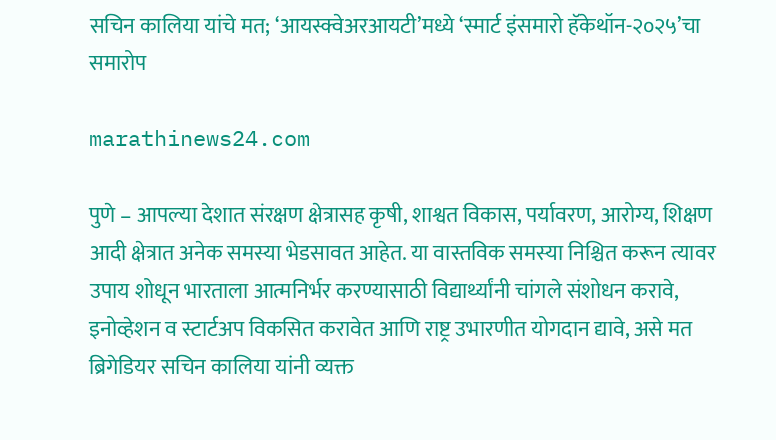सचिन कालिया यांचे मत; ‘आयस्क्वेअरआयटी’मध्ये ‘स्मार्ट इंसमारो हॅकेथॉन-२०२५’चा समारोप

marathinews24.com

पुणे – आपल्या देशात संरक्षण क्षेत्रासह कृषी, शाश्वत विकास, पर्यावरण, आरोग्य, शिक्षण आदी क्षेत्रात अनेक समस्या भेडसावत आहेत. या वास्तविक समस्या निश्चित करून त्यावर उपाय शोधून भारताला आत्मनिर्भर करण्यासाठी विद्यार्थ्यांनी चांगले संशोधन करावे, इनोव्हेशन व स्टार्टअप विकसित करावेत आणि राष्ट्र उभारणीत योगदान द्यावे, असे मत ब्रिगेडियर सचिन कालिया यांनी व्यक्त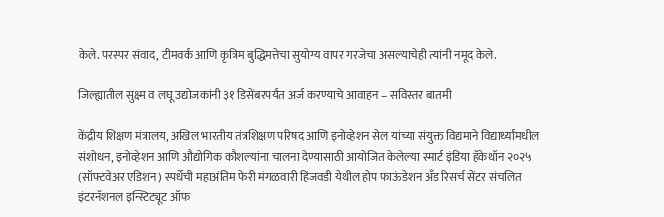केले. परस्पर संवाद, टीमवर्क आणि कृत्रिम बुद्धिमत्तेचा सुयोग्य वापर गरजेचा असल्याचेही त्यांनी नमूद केले.

जिल्ह्यातील सुक्ष्म व लघू उद्योजकांनी ३१ डिसेंबरपर्यंत अर्ज करण्याचे आवाहन – सविस्तर बातमी

केंद्रीय शिक्षण मंत्रालय, अखिल भारतीय तंत्रशिक्षण परिषद आणि इनोव्हेशन सेल यांच्या संयुक्त विद्यमाने विद्यार्थ्यांमधील संशोधन, इनोव्हेशन आणि औद्योगिक कौशल्यांना चालना देण्यासाठी आयोजित केलेल्या स्मार्ट इंडिया हॅकेथॉन २०२५ (सॉफ्टवेअर एडिशन) स्पर्धेची महाअंतिम फेरी मंगळवारी हिंजवडी येथील होप फाऊंडेशन अँड रिसर्च सेंटर संचलित इंटरनॅशनल इन्स्टिट्यूट ऑफ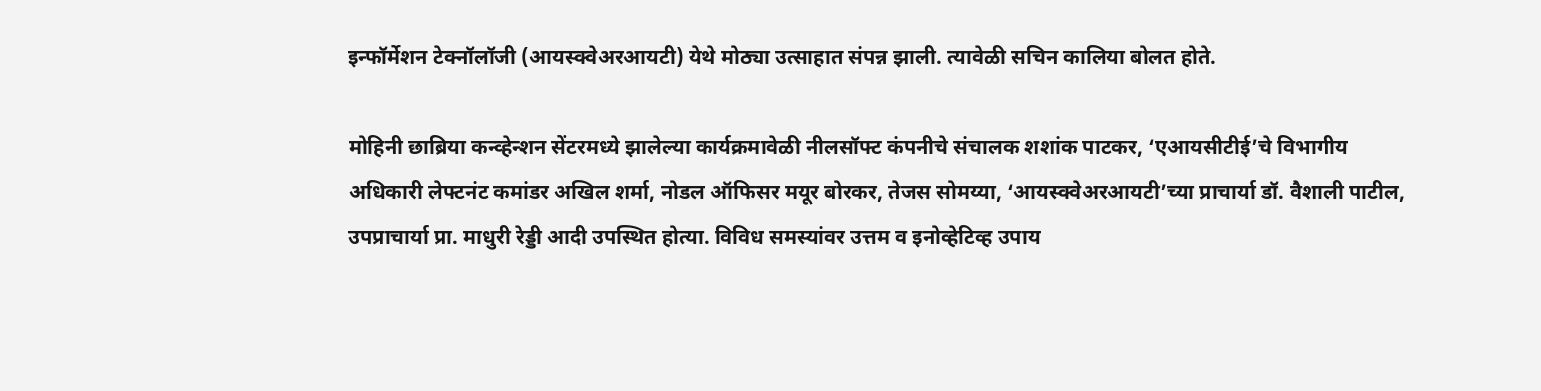इन्फॉर्मेशन टेक्नॉलॉजी (आयस्क्वेअरआयटी) येथे मोठ्या उत्साहात संपन्न झाली. त्यावेळी सचिन कालिया बोलत होते.

मोहिनी छाब्रिया कन्व्हेन्शन सेंटरमध्ये झालेल्या कार्यक्रमावेळी नीलसॉफ्ट कंपनीचे संचालक शशांक पाटकर, ‘एआयसीटीई’चे विभागीय अधिकारी लेफ्टनंट कमांडर अखिल शर्मा, नोडल ऑफिसर मयूर बोरकर, तेजस सोमय्या, ‘आयस्क्वेअरआयटी’च्या प्राचार्या डॉ. वैशाली पाटील, उपप्राचार्या प्रा. माधुरी रेड्डी आदी उपस्थित होत्या. विविध समस्यांवर उत्तम व इनोव्हेटिव्ह उपाय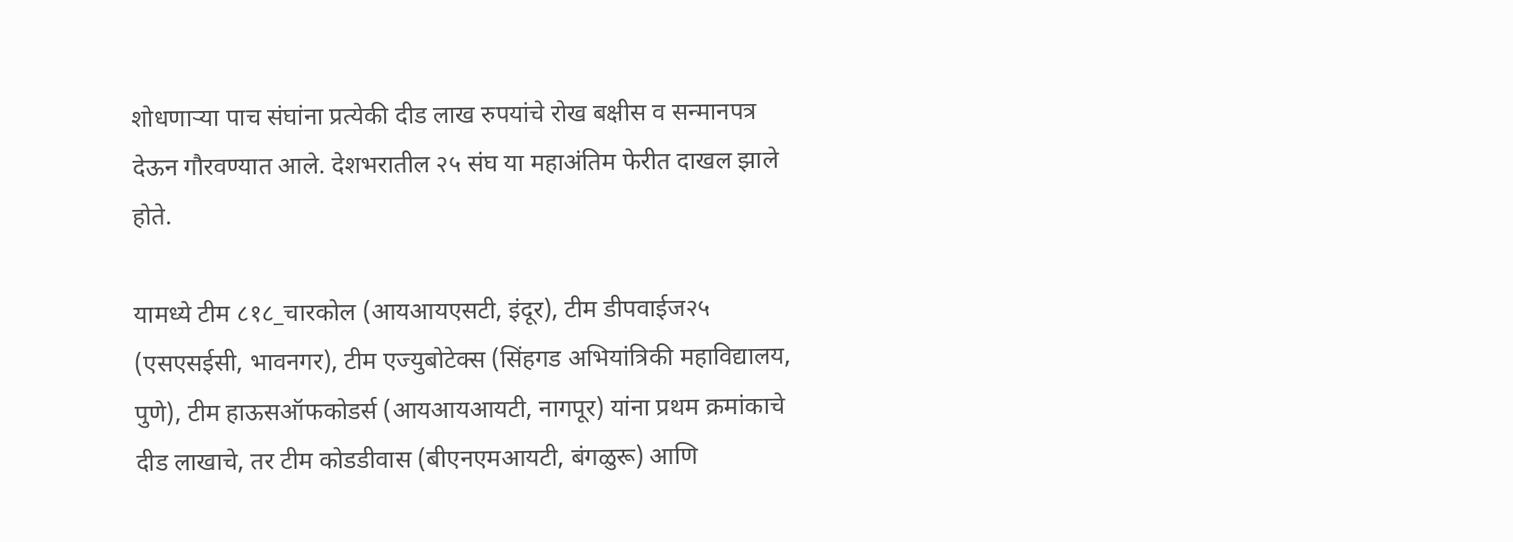शोधणार्‍या पाच संघांना प्रत्येकी दीड लाख रुपयांचे रोख बक्षीस व सन्मानपत्र देऊन गौरवण्यात आले. देशभरातील २५ संघ या महाअंतिम फेरीत दाखल झाले होते.

यामध्ये टीम ८१८_चारकोल (आयआयएसटी, इंदूर), टीम डीपवाईज२५ (एसएसईसी, भावनगर), टीम एज्युबोटेक्स (सिंहगड अभियांत्रिकी महाविद्यालय, पुणे), टीम हाऊसऑफकोडर्स (आयआयआयटी, नागपूर) यांना प्रथम क्रमांकाचे दीड लाखाचे, तर टीम कोडडीवास (बीएनएमआयटी, बंगळुरू) आणि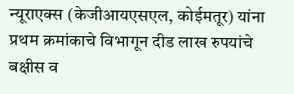न्यूराएक्स (केजीआयएसएल, कोईमतूर) यांना प्रथम क्रमांकाचे विभागून दीड लाख रुपयांचे बक्षीस व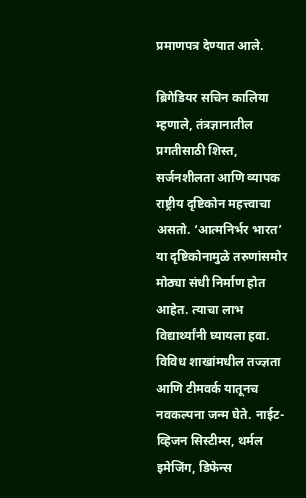प्रमाणपत्र देण्यात आले.

ब्रिगेडियर सचिन कालिया म्हणाले, तंत्रज्ञानातील प्रगतीसाठी शिस्त, सर्जनशीलता आणि व्यापक राष्ट्रीय दृष्टिकोन महत्त्वाचा असतो. ‘आत्मनिर्भर भारत’ या दृष्टिकोनामुळे तरुणांसमोर मोठ्या संधी निर्माण होत आहेत. त्याचा लाभ विद्यार्थ्यांनी घ्यायला हवा. विविध शाखांमधील तज्ज्ञता आणि टीमवर्क यातूनच नवकल्पना जन्म घेते. नाईट-व्हिजन सिस्टीम्स, थर्मल इमेजिंग, डिफेन्स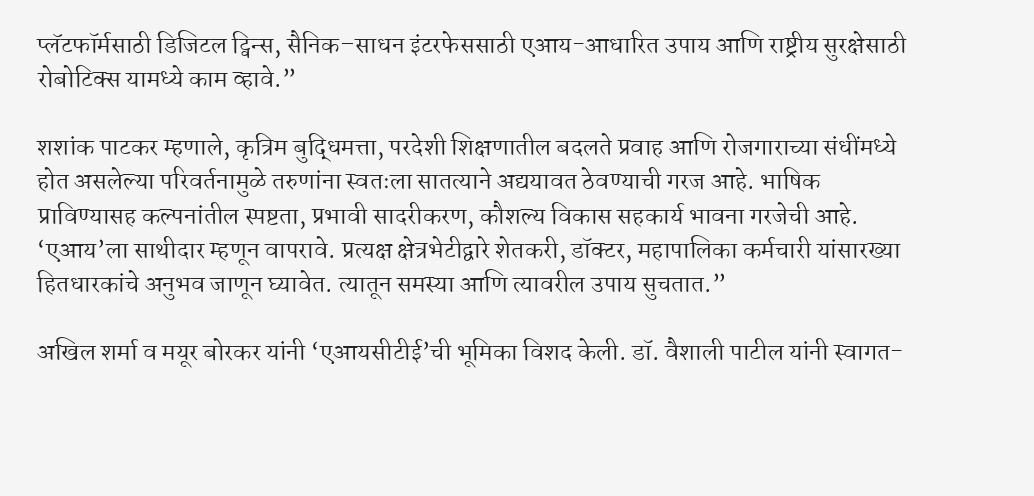प्लॅटफॉर्मसाठी डिजिटल ट्विन्स, सैनिक–साधन इंटरफेससाठी एआय-आधारित उपाय आणि राष्ट्रीय सुरक्षेसाठी रोबोटिक्स यामध्ये काम व्हावे.”

शशांक पाटकर म्हणाले, कृत्रिम बुद्धिमत्ता, परदेशी शिक्षणातील बदलते प्रवाह आणि रोजगाराच्या संधींमध्ये होत असलेल्या परिवर्तनामुळे तरुणांना स्वतःला सातत्याने अद्ययावत ठेवण्याची गरज आहे. भाषिक प्राविण्यासह कल्पनांतील स्पष्टता, प्रभावी सादरीकरण, कौशल्य विकास सहकार्य भावना गरजेची आहे. ‘एआय’ला साथीदार म्हणून वापरावे. प्रत्यक्ष क्षेत्रभेटीद्वारे शेतकरी, डॉक्टर, महापालिका कर्मचारी यांसारख्या हितधारकांचे अनुभव जाणून घ्यावेत. त्यातून समस्या आणि त्यावरील उपाय सुचतात.”

अखिल शर्मा व मयूर बोरकर यांनी ‘एआयसीटीई’ची भूमिका विशद केली. डॉ. वैशाली पाटील यांनी स्वागत-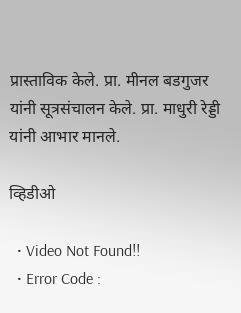प्रास्ताविक केले. प्रा. मीनल बडगुजर यांनी सूत्रसंचालन केले. प्रा. माधुरी रेड्डी यांनी आभार मानले.

व्हिडीओ

  • Video Not Found!!
  • Error Code :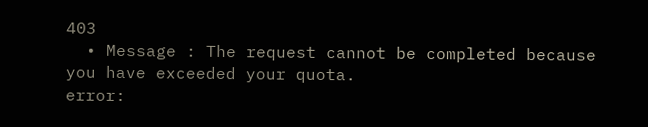403
  • Message : The request cannot be completed because you have exceeded your quota.
error: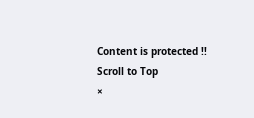Content is protected !!
Scroll to Top
×